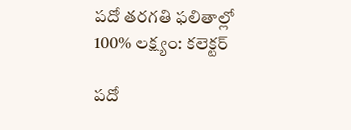పదో తరగతి ఫలితాల్లో 100% లక్ష్యం: కలెక్టర్

పదో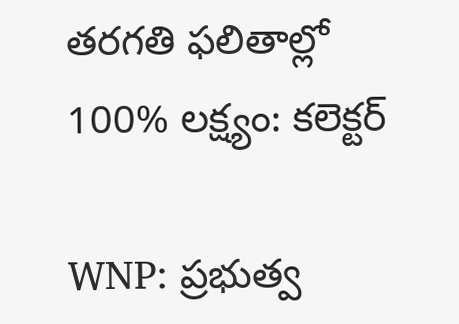తరగతి ఫలితాల్లో 100% లక్ష్యం: కలెక్టర్

WNP: ప్రభుత్వ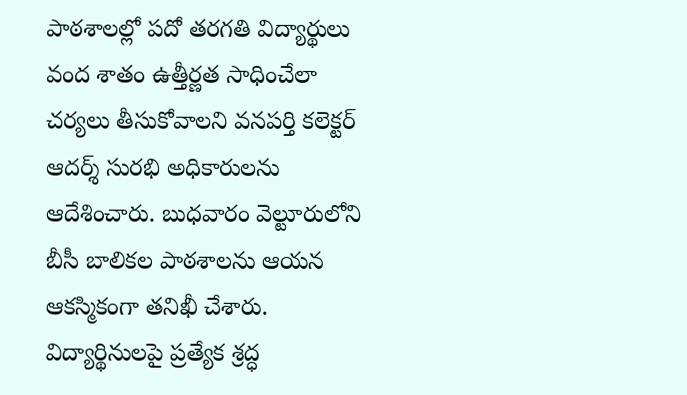పాఠశాలల్లో పదో తరగతి విద్యార్థులు వంద శాతం ఉత్తీర్ణత సాధించేలా చర్యలు తీసుకోవాలని వనపర్తి కలెక్టర్ ఆదర్శ్ సురభి అధికారులను ఆదేశించారు. బుధవారం వెల్టూరులోని బీసీ బాలికల పాఠశాలను ఆయన ఆకస్మికంగా తనిఖీ చేశారు. విద్యార్థినులపై ప్రత్యేక శ్రద్ధ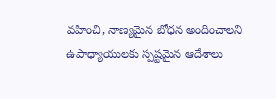వహించి, నాణ్యమైన బోధన అందించాలని ఉపాధ్యాయులకు స్పష్టమైన ఆదేశాలు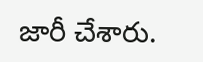జారీ చేశారు.